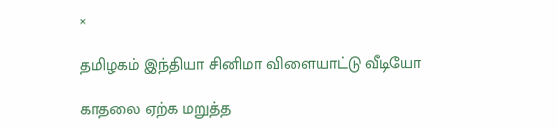×

தமிழகம் இந்தியா சினிமா விளையாட்டு வீடியோ

காதலை ஏற்க மறுத்த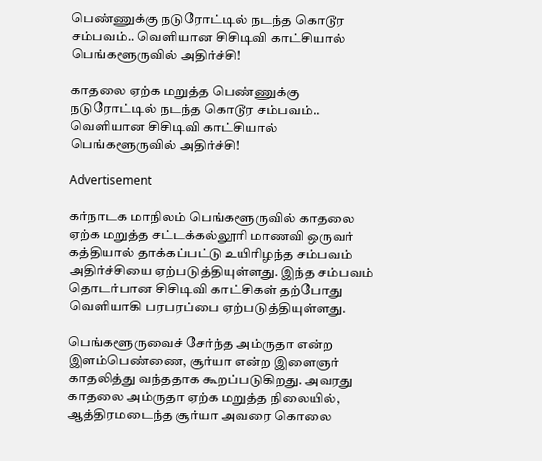பெண்ணுக்கு நடுரோட்டில் நடந்த கொடூர சம்பவம்.. வெளியான சிசிடிவி காட்சியால் பெங்களூருவில் அதிர்ச்சி!

காதலை ஏற்க மறுத்த பெண்ணுக்கு நடுரோட்டில் நடந்த கொடூர சம்பவம்.. வெளியான சிசிடிவி காட்சியால் பெங்களூருவில் அதிர்ச்சி!

Advertisement

கர்நாடக மாநிலம் பெங்களூருவில் காதலை ஏற்க மறுத்த சட்டக்கல்லூரி மாணவி ஒருவர் கத்தியால் தாக்கப்பட்டு உயிரிழந்த சம்பவம் அதிர்ச்சியை ஏற்படுத்தியுள்ளது. இந்த சம்பவம் தொடர்பான சிசிடிவி காட்சிகள் தற்போது வெளியாகி பரபரப்பை ஏற்படுத்தியுள்ளது.

பெங்களூருவைச் சேர்ந்த அம்ருதா என்ற இளம்பெண்ணை, சூர்யா என்ற இளைஞர் காதலித்து வந்ததாக கூறப்படுகிறது. அவரது காதலை அம்ருதா ஏற்க மறுத்த நிலையில், ஆத்திரமடைந்த சூர்யா அவரை கொலை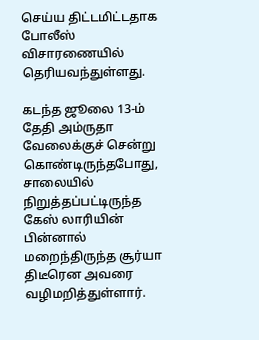செய்ய திட்டமிட்டதாக போலீஸ் விசாரணையில் தெரியவந்துள்ளது.

கடந்த ஜூலை 13-ம் தேதி அம்ருதா வேலைக்குச் சென்று கொண்டிருந்தபோது, சாலையில் நிறுத்தப்பட்டிருந்த கேஸ் லாரியின் பின்னால் மறைந்திருந்த சூர்யா திடீரென அவரை வழிமறித்துள்ளார்.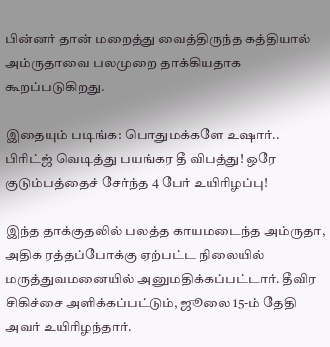பின்னர் தான் மறைத்து வைத்திருந்த கத்தியால் அம்ருதாவை பலமுறை தாக்கியதாக கூறப்படுகிறது.

இதையும் படிங்க: பொதுமக்களே உஷார்.. பிரிட்ஜ் வெடித்து பயங்கர தீ விபத்து! ஒரே குடும்பத்தைச் சேர்ந்த 4 பேர் உயிரிழப்பு!

இந்த தாக்குதலில் பலத்த காயமடைந்த அம்ருதா, அதிக ரத்தப்போக்கு ஏற்பட்ட நிலையில் மருத்துவமனையில் அனுமதிக்கப்பட்டார். தீவிர சிகிச்சை அளிக்கப்பட்டும், ஜூலை 15-ம் தேதி அவர் உயிரிழந்தார்.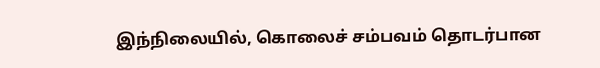இந்நிலையில், கொலைச் சம்பவம் தொடர்பான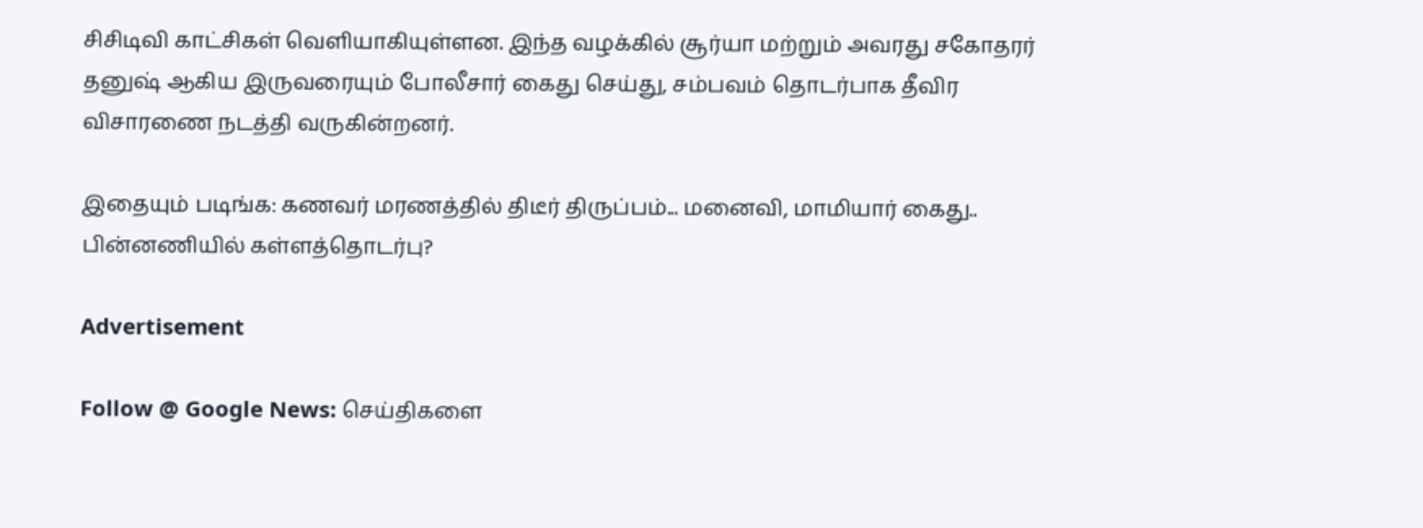சிசிடிவி காட்சிகள் வெளியாகியுள்ளன. இந்த வழக்கில் சூர்யா மற்றும் அவரது சகோதரர் தனுஷ் ஆகிய இருவரையும் போலீசார் கைது செய்து, சம்பவம் தொடர்பாக தீவிர விசாரணை நடத்தி வருகின்றனர்.

இதையும் படிங்க: கணவர் மரணத்தில் திடீர் திருப்பம்... மனைவி, மாமியார் கைது.. பின்னணியில் கள்ளத்தொடர்பு?

Advertisement

Follow @ Google News: செய்திகளை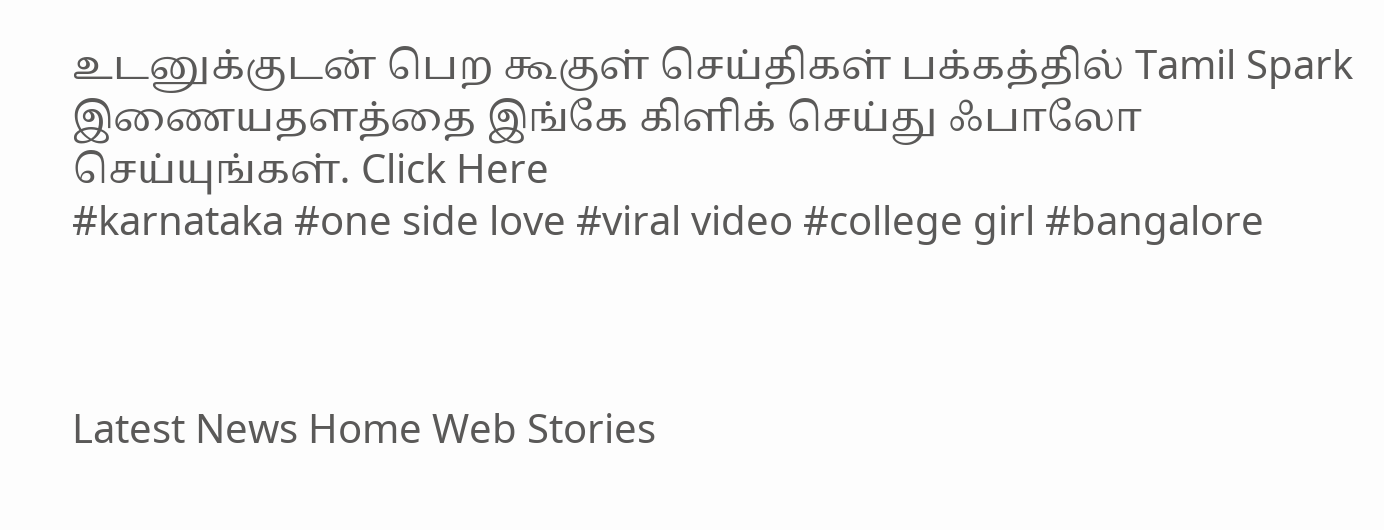உடனுக்குடன் பெற கூகுள் செய்திகள் பக்கத்தில் Tamil Spark இணையதளத்தை இங்கே கிளிக் செய்து ஃபாலோ செய்யுங்கள். Click Here
#karnataka #one side love #viral video #college girl #bangalore



Latest News Home Web Stories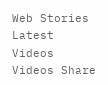Web Stories Latest Videos Videos Share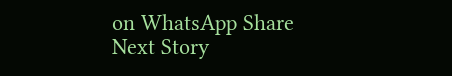on WhatsApp Share
Next Story